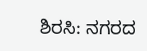ಶಿರಸಿ: ನಗರದ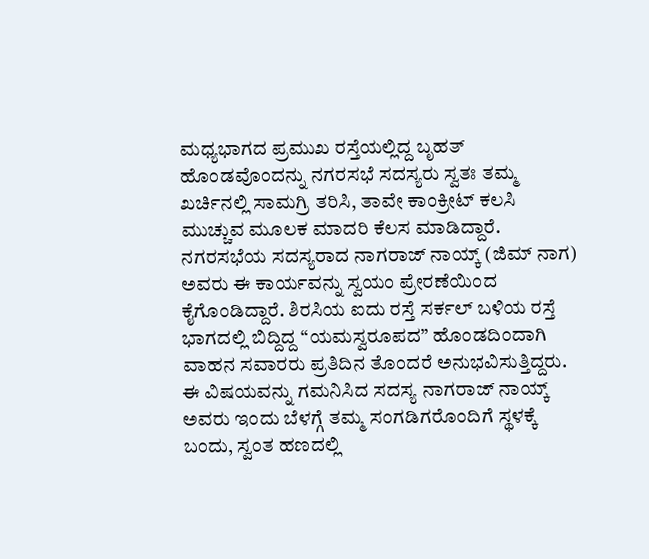ಮಧ್ಯಭಾಗದ ಪ್ರಮುಖ ರಸ್ತೆಯಲ್ಲಿದ್ದ ಬೃಹತ್ ಹೊಂಡವೊಂದನ್ನು ನಗರಸಭೆ ಸದಸ್ಯರು ಸ್ವತಃ ತಮ್ಮ ಖರ್ಚಿನಲ್ಲಿ ಸಾಮಗ್ರಿ ತರಿಸಿ, ತಾವೇ ಕಾಂಕ್ರೀಟ್ ಕಲಸಿ ಮುಚ್ಚುವ ಮೂಲಕ ಮಾದರಿ ಕೆಲಸ ಮಾಡಿದ್ದಾರೆ. ನಗರಸಭೆಯ ಸದಸ್ಯರಾದ ನಾಗರಾಜ್ ನಾಯ್ಕ್ (ಜಿಮ್ ನಾಗ) ಅವರು ಈ ಕಾರ್ಯವನ್ನು ಸ್ವಯಂ ಪ್ರೇರಣೆಯಿಂದ ಕೈಗೊಂಡಿದ್ದಾರೆ. ಶಿರಸಿಯ ಐದು ರಸ್ತೆ ಸರ್ಕಲ್ ಬಳಿಯ ರಸ್ತೆ ಭಾಗದಲ್ಲಿ ಬಿದ್ದಿದ್ದ “ಯಮಸ್ವರೂಪದ” ಹೊಂಡದಿಂದಾಗಿ ವಾಹನ ಸವಾರರು ಪ್ರತಿದಿನ ತೊಂದರೆ ಅನುಭವಿಸುತ್ತಿದ್ದರು.
ಈ ವಿಷಯವನ್ನು ಗಮನಿಸಿದ ಸದಸ್ಯ ನಾಗರಾಜ್ ನಾಯ್ಕ್ ಅವರು ಇಂದು ಬೆಳಗ್ಗೆ ತಮ್ಮ ಸಂಗಡಿಗರೊಂದಿಗೆ ಸ್ಥಳಕ್ಕೆ ಬಂದು, ಸ್ವಂತ ಹಣದಲ್ಲಿ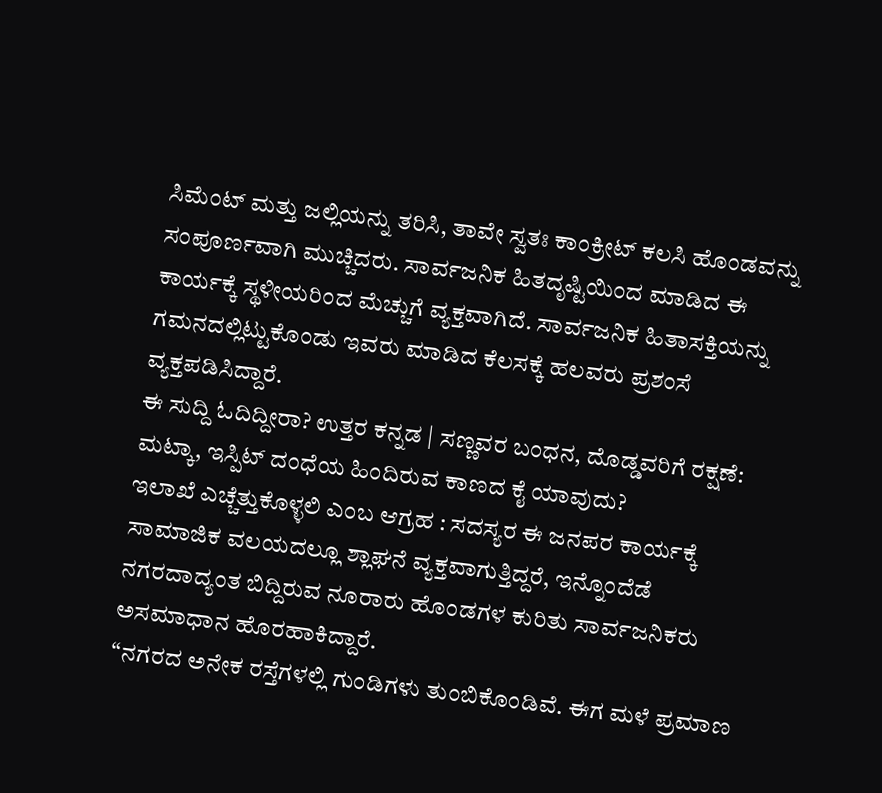ಸಿಮೆಂಟ್ ಮತ್ತು ಜಲ್ಲಿಯನ್ನು ತರಿಸಿ, ತಾವೇ ಸ್ವತಃ ಕಾಂಕ್ರೀಟ್ ಕಲಸಿ ಹೊಂಡವನ್ನು ಸಂಪೂರ್ಣವಾಗಿ ಮುಚ್ಚಿದರು. ಸಾರ್ವಜನಿಕ ಹಿತದೃಷ್ಟಿಯಿಂದ ಮಾಡಿದ ಈ ಕಾರ್ಯಕ್ಕೆ ಸ್ಥಳೀಯರಿಂದ ಮೆಚ್ಚುಗೆ ವ್ಯಕ್ತವಾಗಿದೆ. ಸಾರ್ವಜನಿಕ ಹಿತಾಸಕ್ತಿಯನ್ನು ಗಮನದಲ್ಲಿಟ್ಟುಕೊಂಡು ಇವರು ಮಾಡಿದ ಕೆಲಸಕ್ಕೆ ಹಲವರು ಪ್ರಶಂಸೆ ವ್ಯಕ್ತಪಡಿಸಿದ್ದಾರೆ.
ಈ ಸುದ್ದಿ ಓದಿದ್ದೀರಾ? ಉತ್ತರ ಕನ್ನಡ | ಸಣ್ಣವರ ಬಂಧನ, ದೊಡ್ಡವರಿಗೆ ರಕ್ಷಣೆ: ಮಟ್ಕಾ, ಇಸ್ಪಿಟ್ ದಂಧೆಯ ಹಿಂದಿರುವ ಕಾಣದ ಕೈ ಯಾವುದು?
ಇಲಾಖೆ ಎಚ್ಚೆತ್ತುಕೊಳ್ಳಲಿ ಎಂಬ ಆಗ್ರಹ : ಸದಸ್ಯರ ಈ ಜನಪರ ಕಾರ್ಯಕ್ಕೆ ಸಾಮಾಜಿಕ ವಲಯದಲ್ಲೂ ಶ್ಲಾಘನೆ ವ್ಯಕ್ತವಾಗುತ್ತಿದ್ದರೆ, ಇನ್ನೊಂದೆಡೆ ನಗರದಾದ್ಯಂತ ಬಿದ್ದಿರುವ ನೂರಾರು ಹೊಂಡಗಳ ಕುರಿತು ಸಾರ್ವಜನಿಕರು ಅಸಮಾಧಾನ ಹೊರಹಾಕಿದ್ದಾರೆ.
“ನಗರದ ಅನೇಕ ರಸ್ತೆಗಳಲ್ಲಿ ಗುಂಡಿಗಳು ತುಂಬಿಕೊಂಡಿವೆ. ಈಗ ಮಳೆ ಪ್ರಮಾಣ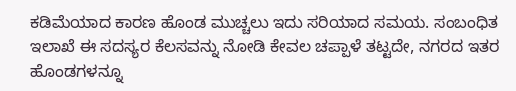ಕಡಿಮೆಯಾದ ಕಾರಣ ಹೊಂಡ ಮುಚ್ಚಲು ಇದು ಸರಿಯಾದ ಸಮಯ. ಸಂಬಂಧಿತ ಇಲಾಖೆ ಈ ಸದಸ್ಯರ ಕೆಲಸವನ್ನು ನೋಡಿ ಕೇವಲ ಚಪ್ಪಾಳೆ ತಟ್ಟದೇ, ನಗರದ ಇತರ ಹೊಂಡಗಳನ್ನೂ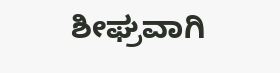ಶೀಘ್ರವಾಗಿ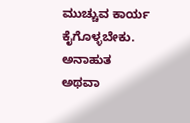ಮುಚ್ಚುವ ಕಾರ್ಯ ಕೈಗೊಳ್ಳಬೇಕು. ಅನಾಹುತ ಅಥವಾ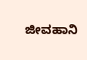ಜೀವಹಾನಿ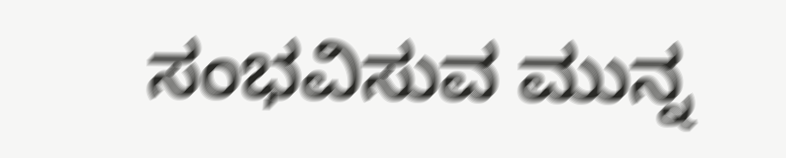ಸಂಭವಿಸುವ ಮುನ್ನ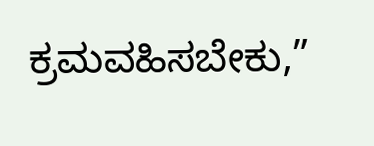ಕ್ರಮವಹಿಸಬೇಕು,”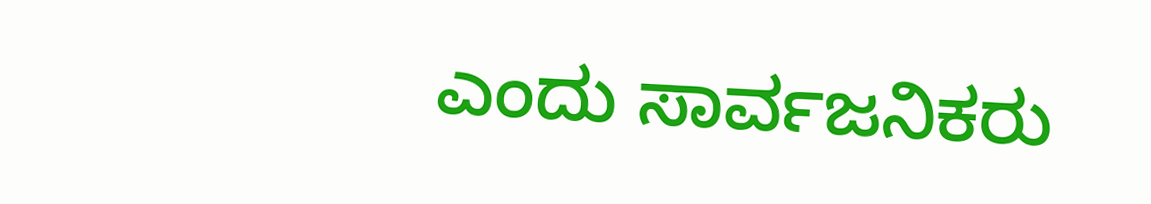ಎಂದು ಸಾರ್ವಜನಿಕರು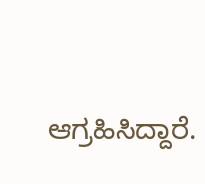ಆಗ್ರಹಿಸಿದ್ದಾರೆ.